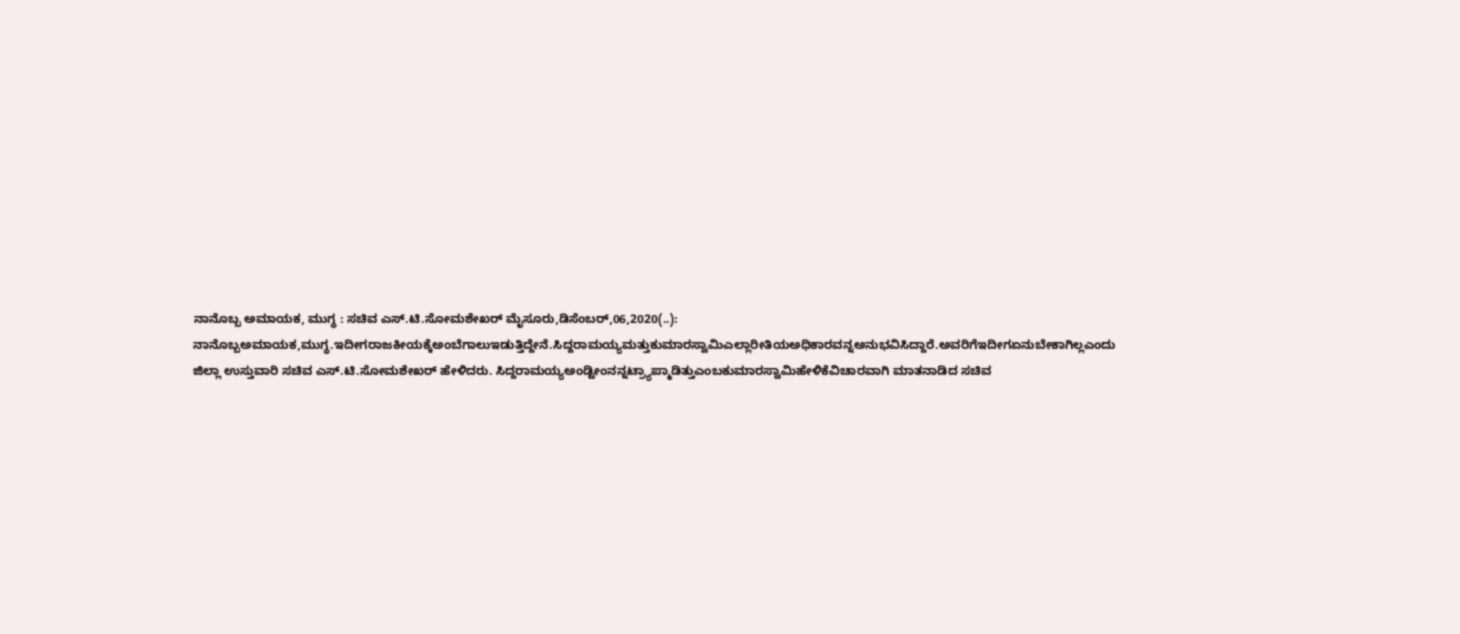ನಾನೊಬ್ಬ ಅಮಾಯಕ, ಮುಗ್ಧ : ಸಚಿವ ಎಸ್.ಟಿ.ಸೋಮಶೇಖರ್ ಮೈಸೂರು,ಡಿಸೆಂಬರ್,06,2020(..): ನಾನೊಬ್ಬಅಮಾಯಕ,ಮುಗ್ಧ.ಇದೀಗರಾಜಕೀಯಕ್ಕೆಅಂಬೆಗಾಲುಇಡುತ್ತಿದ್ದೇನೆ.ಸಿದ್ದರಾಮಯ್ಯಮತ್ತುಕುಮಾರಸ್ವಾಮಿಎಲ್ಲಾರೀತಿಯಅಧಿಕಾರವನ್ನಅನುಭವಿಸಿದ್ದಾರೆ.ಅವರಿಗೆಇದೀಗಏನುಬೇಕಾಗಿಲ್ಲಎಂದು ಜಿಲ್ಲಾ ಉಸ್ತುವಾರಿ ಸಚಿವ ಎಸ್.ಟಿ.ಸೋಮಶೇಖರ್ ಹೇಳಿದರು. ಸಿದ್ದರಾಮಯ್ಯಅಂಡ್ಟೀಂನನ್ನಟ್ರ್ಯಾಪ್ಮಾಡಿತ್ತುಎಂಬಕುಮಾರಸ್ವಾಮಿಹೇಳಿಕೆವಿಚಾರವಾಗಿ ಮಾತನಾಡಿದ ಸಚಿವ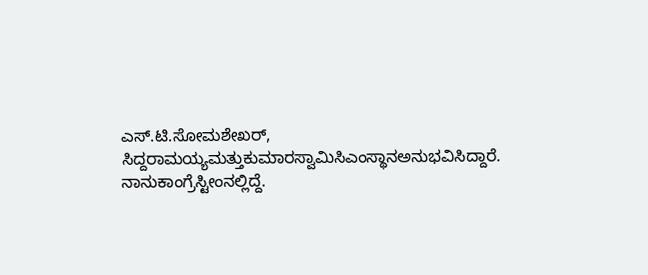ಎಸ್.ಟಿ.ಸೋಮಶೇಖರ್, ಸಿದ್ದರಾಮಯ್ಯಮತ್ತುಕುಮಾರಸ್ವಾಮಿಸಿಎಂಸ್ಥಾನಅನುಭವಿಸಿದ್ದಾರೆ. ನಾನುಕಾಂಗ್ರೆಸ್ಟೀಂನಲ್ಲಿದ್ದೆ.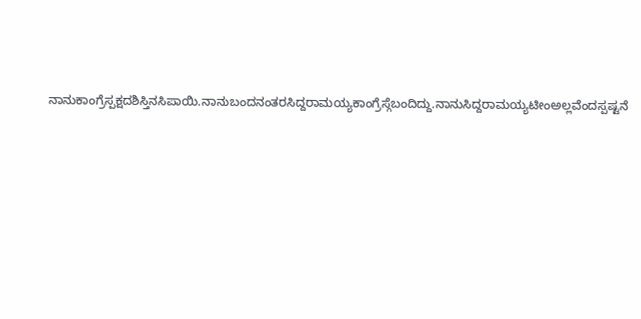ನಾನುಕಾಂಗ್ರೆಸ್ಪಕ್ಷದಶಿಸ್ತಿನಸಿಪಾಯಿ.ನಾನುಬಂದನಂತರಸಿದ್ದರಾಮಯ್ಯಕಾಂಗ್ರೆಸ್ಗೆಬಂದಿದ್ದು.ನಾನುಸಿದ್ದರಾಮಯ್ಯಟೀಂಅಲ್ಲವೆಂದಸ್ಪಷ್ಟನೆ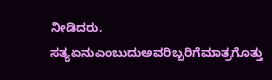ನೀಡಿದರು. ಸತ್ಯಏನುಎಂಬುದುಅವರಿಬ್ಬರಿಗೆಮಾತ್ರಗೊತ್ತು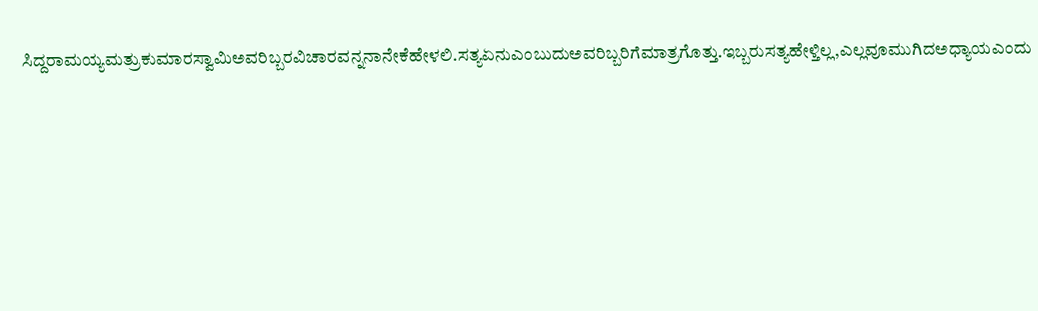ಸಿದ್ದರಾಮಯ್ಯಮತ್ರುಕುಮಾರಸ್ವಾಮಿಅವರಿಬ್ಬರವಿಚಾರವನ್ನನಾನೇಕೆಹೇಳಲಿ.ಸತ್ಯಏನುಎಂಬುದುಅವರಿಬ್ಬರಿಗೆಮಾತ್ರಗೊತ್ತು.ಇಬ್ಬರುಸತ್ಯಹೇಳ್ತಿಲ್ಲ,ಎಲ್ಲವೂಮುಗಿದಅಧ್ಯಾಯಎಂದು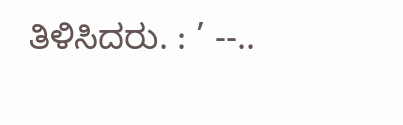ತಿಳಿಸಿದರು. : ’ --..